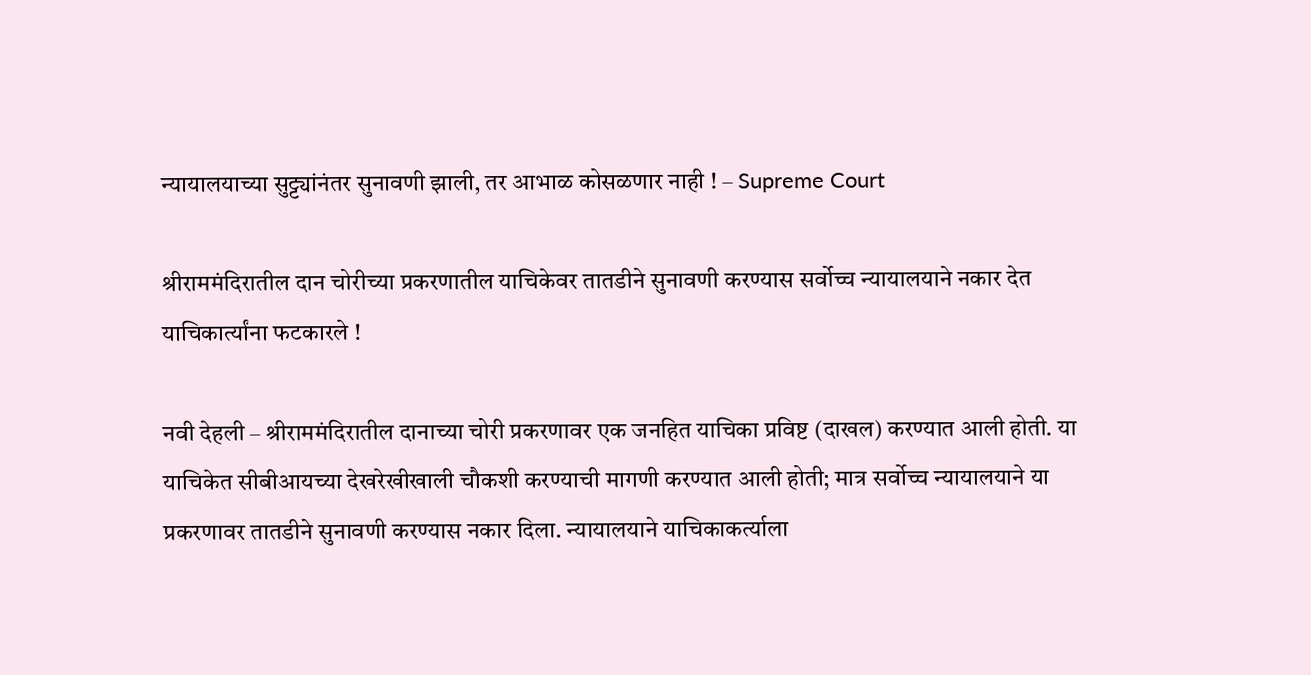न्यायालयाच्या सुट्ट्यांनंतर सुनावणी झाली, तर आभाळ कोसळणार नाही ! – Supreme Court

श्रीराममंदिरातील दान चोरीच्या प्रकरणातील याचिकेवर तातडीने सुनावणी करण्यास सर्वोच्च न्यायालयाने नकार देत याचिकार्त्यांना फटकारले !

नवी देहली – श्रीराममंदिरातील दानाच्या चोरी प्रकरणावर एक जनहित याचिका प्रविष्ट (दाखल) करण्यात आली होती. या याचिकेत सीबीआयच्या देखरेखीखाली चौकशी करण्याची मागणी करण्यात आली होती; मात्र सर्वोच्च न्यायालयाने या प्रकरणावर तातडीने सुनावणी करण्यास नकार दिला. न्यायालयाने याचिकाकर्त्याला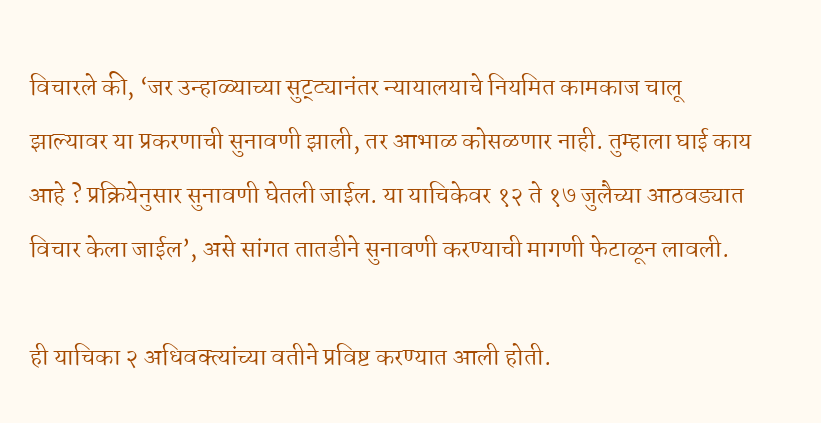विचारले की, ‘जर उन्हाळ्याच्या सुट्ट्यानंतर न्यायालयाचे नियमित कामकाज चालू झाल्यावर या प्रकरणाची सुनावणी झाली, तर आभाळ कोसळणार नाही. तुम्हाला घाई काय आहे ? प्रक्रियेनुसार सुनावणी घेतली जाईल. या याचिकेवर १२ ते १७ जुलैच्या आठवड्यात विचार केला जाईल’, असे सांगत तातडीने सुनावणी करण्याची मागणी फेटाळून लावली.

ही याचिका २ अधिवक्त्यांच्या वतीने प्रविष्ट करण्यात आली होती.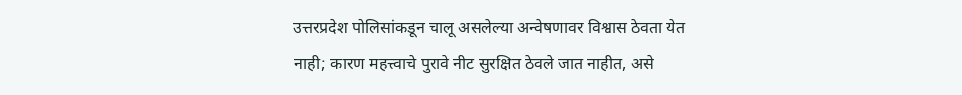उत्तरप्रदेश पोलिसांकडून चालू असलेल्या अन्वेषणावर विश्वास ठेवता येत नाही; कारण महत्त्वाचे पुरावे नीट सुरक्षित ठेवले जात नाहीत, असे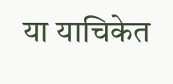या याचिकेत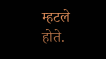म्हटले होते.